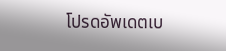โปรดอัพเดตเบ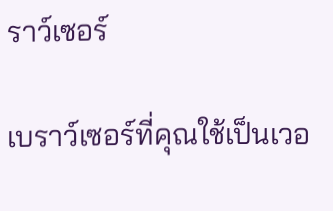ราว์เซอร์

เบราว์เซอร์ที่คุณใช้เป็นเวอ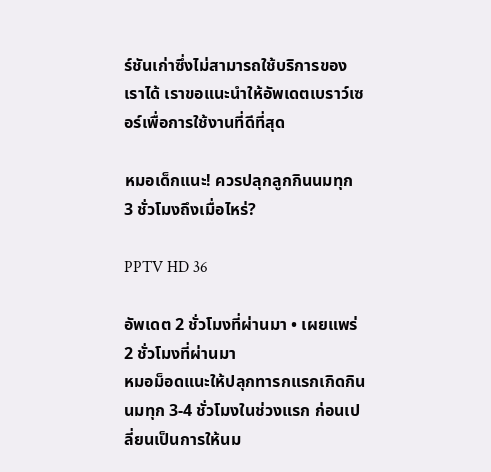ร์ชันเก่าซึ่งไม่สามารถใช้บริการของเราได้ เราขอแนะนำให้อัพเดตเบราว์เซอร์เพื่อการใช้งานที่ดีที่สุด

หมอเด็กแนะ! ควรปลุกลูกกินนมทุก 3 ชั่วโมงถึงเมื่อไหร่?

PPTV HD 36

อัพเดต 2 ชั่วโมงที่ผ่านมา • เผยแพร่ 2 ชั่วโมงที่ผ่านมา
หมอม็อดแนะให้ปลุกทารกแรกเกิดกินนมทุก 3-4 ชั่วโมงในช่วงแรก ก่อนเปลี่ยนเป็นการให้นม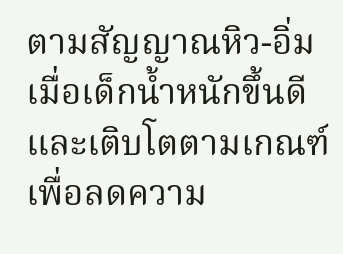ตามสัญญาณหิว-อิ่ม เมื่อเด็กน้ำหนักขึ้นดีและเติบโตตามเกณฑ์ เพื่อลดความ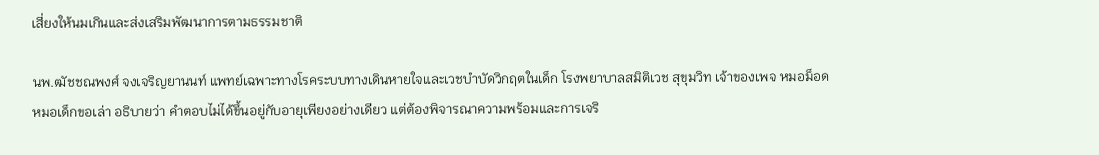เสี่ยงให้นมเกินและส่งเสริมพัฒนาการตามธรรมชาติ

นพ.ฒัชชณพงศ์ จงเจริญยานนท์ แพทย์เฉพาะทางโรคระบบทางเดินหายใจและเวชบำบัดวิกฤตในเด็ก โรงพยาบาลสมิติเวช สุขุมวิท เจ้าของเพจ หมอม็อด หมอเด็กขอเล่า อธิบายว่า คำตอบไม่ได้ขึ้นอยู่กับอายุเพียงอย่างเดียว แต่ต้องพิจารณาความพร้อมและการเจริ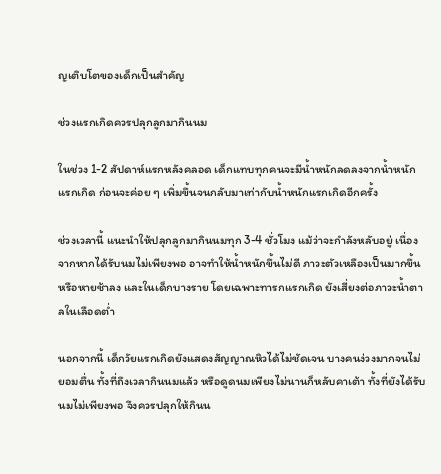ญเติบโตของเด็กเป็นสำคัญ

ช่วงแรกเกิดควรปลุกลูกมากินนม

ในช่วง 1-2 สัปดาห์แรกหลังคลอด เด็กแทบทุกคนจะมีน้ำหนักลดลงจากน้ำหนักแรกเกิด ก่อนจะค่อย ๆ เพิ่มขึ้นจนกลับมาเท่ากับน้ำหนักแรกเกิดอีกครั้ง

ช่วงเวลานี้ แนะนำให้ปลุกลูกมากินนมทุก 3-4 ชั่วโมง แม้ว่าจะกำลังหลับอยู่ เนื่องจากหากได้รับนมไม่เพียงพอ อาจทำให้น้ำหนักขึ้นไม่ดี ภาวะตัวเหลืองเป็นมากขึ้นหรือหายช้าลง และในเด็กบางราย โดยเฉพาะทารกแรกเกิด ยังเสี่ยงต่อภาวะน้ำตาลในเลือดต่ำ

นอกจากนี้ เด็กวัยแรกเกิดยังแสดงสัญญาณหิวได้ไม่ชัดเจน บางคนง่วงมากจนไม่ยอมตื่น ทั้งที่ถึงเวลากินนมแล้ว หรือดูดนมเพียงไม่นานก็หลับคาเต้า ทั้งที่ยังได้รับนมไม่เพียงพอ จึงควรปลุกให้กินน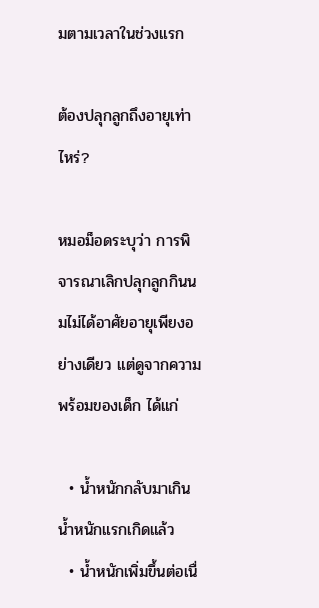มตามเวลาในช่วงแรก

ต้องปลุกลูกถึงอายุเท่าไหร่?

หมอม็อดระบุว่า การพิจารณาเลิกปลุกลูกกินนมไม่ได้อาศัยอายุเพียงอย่างเดียว แต่ดูจากความพร้อมของเด็ก ได้แก่

  • น้ำหนักกลับมาเกินน้ำหนักแรกเกิดแล้ว
  • น้ำหนักเพิ่มขึ้นต่อเนื่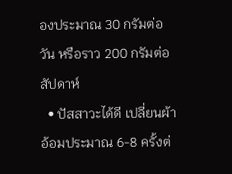องประมาณ 30 กรัมต่อวัน หรือราว 200 กรัมต่อสัปดาห์
  • ปัสสาวะได้ดี เปลี่ยนผ้าอ้อมประมาณ 6-8 ครั้งต่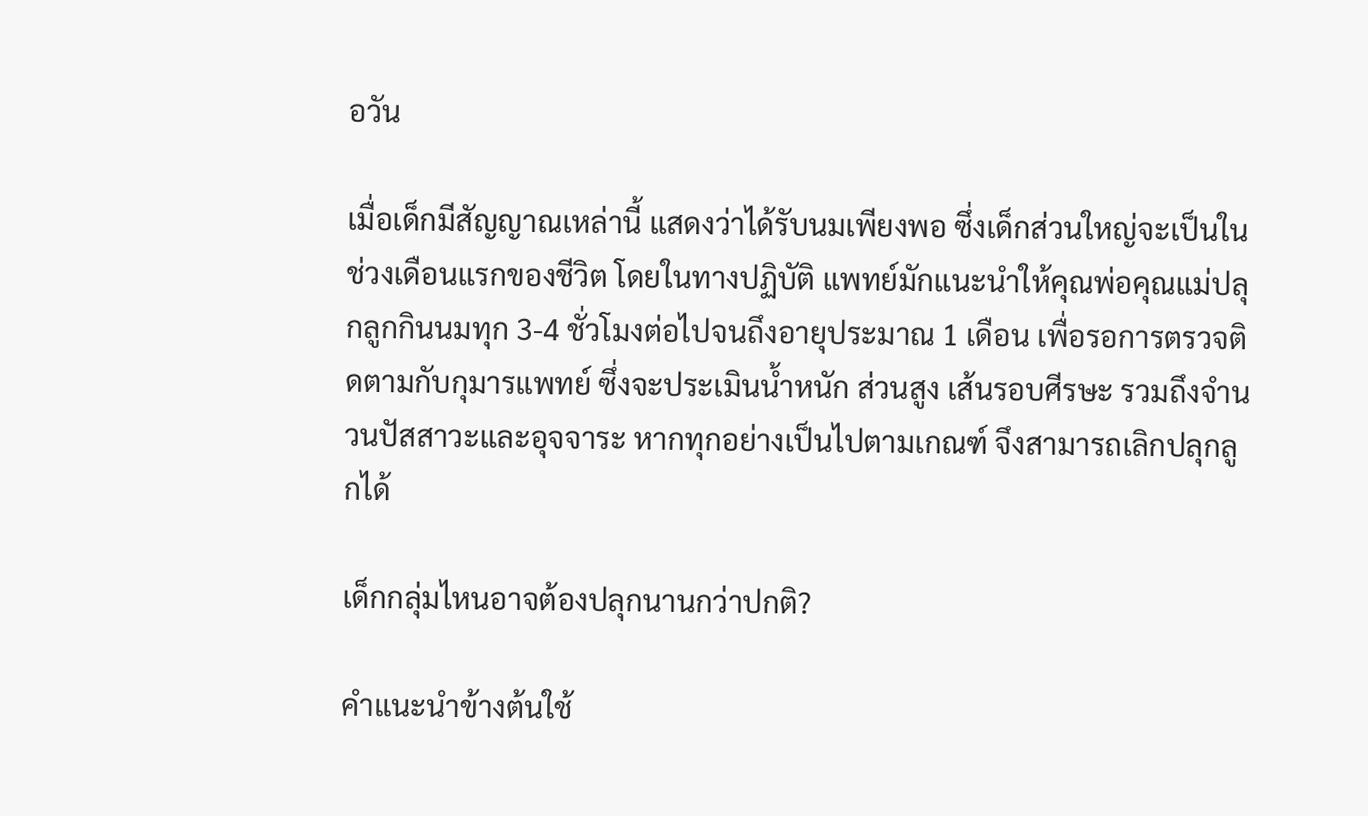อวัน

เมื่อเด็กมีสัญญาณเหล่านี้ แสดงว่าได้รับนมเพียงพอ ซึ่งเด็กส่วนใหญ่จะเป็นในช่วงเดือนแรกของชีวิต โดยในทางปฏิบัติ แพทย์มักแนะนำให้คุณพ่อคุณแม่ปลุกลูกกินนมทุก 3-4 ชั่วโมงต่อไปจนถึงอายุประมาณ 1 เดือน เพื่อรอการตรวจติดตามกับกุมารแพทย์ ซึ่งจะประเมินน้ำหนัก ส่วนสูง เส้นรอบศีรษะ รวมถึงจำนวนปัสสาวะและอุจจาระ หากทุกอย่างเป็นไปตามเกณฑ์ จึงสามารถเลิกปลุกลูกได้

เด็กกลุ่มไหนอาจต้องปลุกนานกว่าปกติ?

คำแนะนำข้างต้นใช้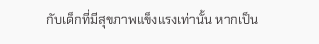กับเด็กที่มีสุขภาพแข็งแรงเท่านั้น หากเป็น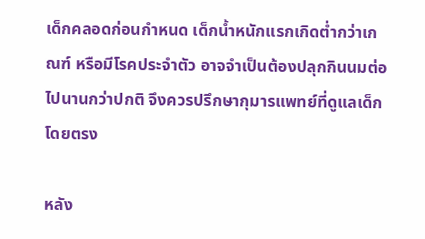เด็กคลอดก่อนกำหนด เด็กน้ำหนักแรกเกิดต่ำกว่าเกณฑ์ หรือมีโรคประจำตัว อาจจำเป็นต้องปลุกกินนมต่อไปนานกว่าปกติ จึงควรปรึกษากุมารแพทย์ที่ดูแลเด็กโดยตรง

หลัง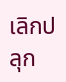เลิกปลุก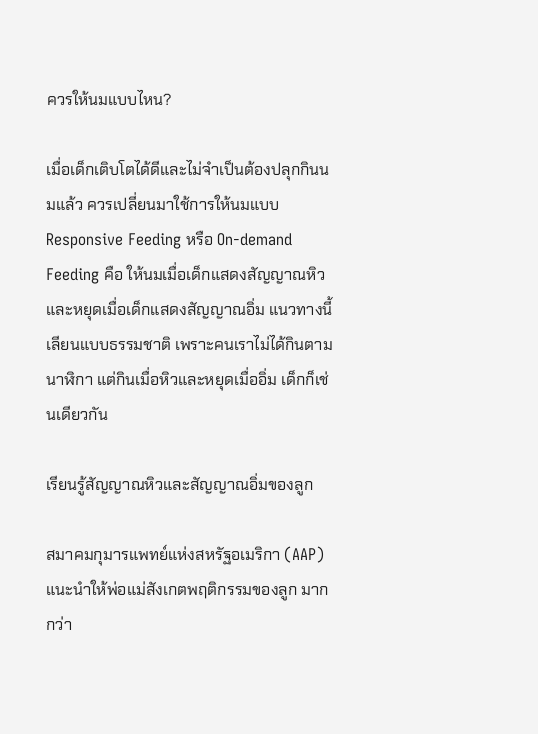ควรให้นมแบบไหน?

เมื่อเด็กเติบโตได้ดีและไม่จำเป็นต้องปลุกกินนมแล้ว ควรเปลี่ยนมาใช้การให้นมแบบ Responsive Feeding หรือ On-demand Feeding คือ ให้นมเมื่อเด็กแสดงสัญญาณหิว และหยุดเมื่อเด็กแสดงสัญญาณอิ่ม แนวทางนี้เลียนแบบธรรมชาติ เพราะคนเราไม่ได้กินตามนาฬิกา แต่กินเมื่อหิวและหยุดเมื่ออิ่ม เด็กก็เช่นเดียวกัน

เรียนรู้สัญญาณหิวและสัญญาณอิ่มของลูก

สมาคมกุมารแพทย์แห่งสหรัฐอเมริกา (AAP) แนะนำให้พ่อแม่สังเกตพฤติกรรมของลูก มากกว่า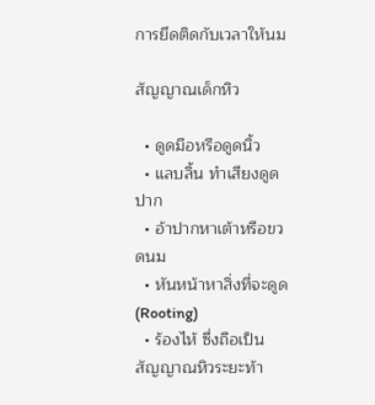การยึดติดกับเวลาให้นม

สัญญาณเด็กหิว

  • ดูดมือหรือดูดนิ้ว
  • แลบลิ้น ทำเสียงดูดปาก
  • อ้าปากหาเต้าหรือขวดนม
  • หันหน้าหาสิ่งที่จะดูด (Rooting)
  • ร้องไห้ ซึ่งถือเป็นสัญญาณหิวระยะท้า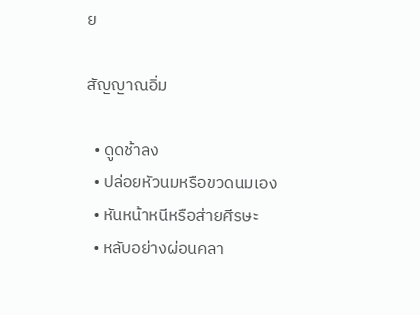ย

สัญญาณอิ่ม

  • ดูดช้าลง
  • ปล่อยหัวนมหรือขวดนมเอง
  • หันหน้าหนีหรือส่ายศีรษะ
  • หลับอย่างผ่อนคลา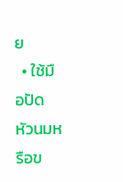ย
  • ใช้มือปัดหัวนมหรือข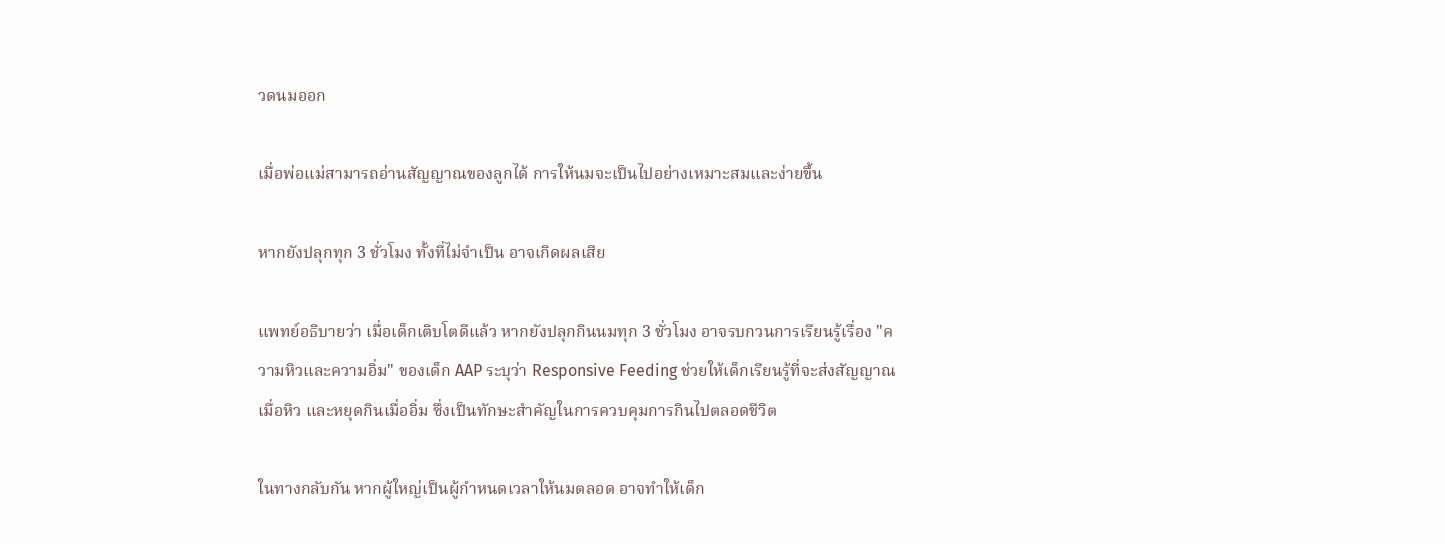วดนมออก

เมื่อพ่อแม่สามารถอ่านสัญญาณของลูกได้ การให้นมจะเป็นไปอย่างเหมาะสมและง่ายขึ้น

หากยังปลุกทุก 3 ชั่วโมง ทั้งที่ไม่จำเป็น อาจเกิดผลเสีย

แพทย์อธิบายว่า เมื่อเด็กเติบโตดีแล้ว หากยังปลุกกินนมทุก 3 ชั่วโมง อาจรบกวนการเรียนรู้เรื่อง "ความหิวและความอิ่ม" ของเด็ก AAP ระบุว่า Responsive Feeding ช่วยให้เด็กเรียนรู้ที่จะส่งสัญญาณเมื่อหิว และหยุดกินเมื่ออิ่ม ซึ่งเป็นทักษะสำคัญในการควบคุมการกินไปตลอดชีวิต

ในทางกลับกัน หากผู้ใหญ่เป็นผู้กำหนดเวลาให้นมตลอด อาจทำให้เด็ก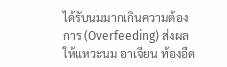ได้รับนมมากเกินความต้องการ (Overfeeding) ส่งผลให้แหวะนม อาเจียน ท้องอืด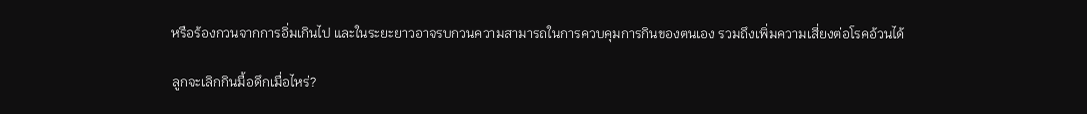หรือร้องกวนจากการอิ่มเกินไป และในระยะยาวอาจรบกวนความสามารถในการควบคุมการกินของตนเอง รวมถึงเพิ่มความเสี่ยงต่อโรคอ้วนได้

ลูกจะเลิกกินมื้อดึกเมื่อไหร่?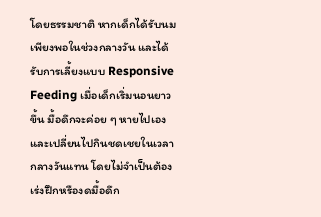โดยธรรมชาติ หากเด็กได้รับนมเพียงพอในช่วงกลางวัน และได้รับการเลี้ยงแบบ Responsive Feeding เมื่อเด็กเริ่มนอนยาวขึ้น มื้อดึกจะค่อย ๆ หายไปเอง และเปลี่ยนไปกินชดเชยในเวลากลางวันแทน โดยไม่จำเป็นต้องเร่งฝึกหรืองดมื้อดึก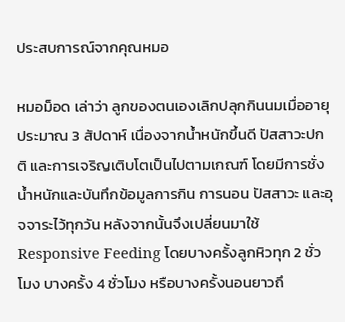ประสบการณ์จากคุณหมอ

หมอม็อด เล่าว่า ลูกของตนเองเลิกปลุกกินนมเมื่ออายุประมาณ 3 สัปดาห์ เนื่องจากน้ำหนักขึ้นดี ปัสสาวะปกติ และการเจริญเติบโตเป็นไปตามเกณฑ์ โดยมีการชั่งน้ำหนักและบันทึกข้อมูลการกิน การนอน ปัสสาวะ และอุจจาระไว้ทุกวัน หลังจากนั้นจึงเปลี่ยนมาใช้ Responsive Feeding โดยบางครั้งลูกหิวทุก 2 ชั่วโมง บางครั้ง 4 ชั่วโมง หรือบางครั้งนอนยาวถึ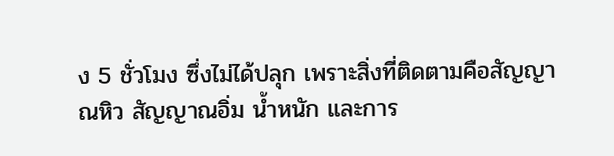ง 5 ชั่วโมง ซึ่งไม่ได้ปลุก เพราะสิ่งที่ติดตามคือสัญญาณหิว สัญญาณอิ่ม น้ำหนัก และการ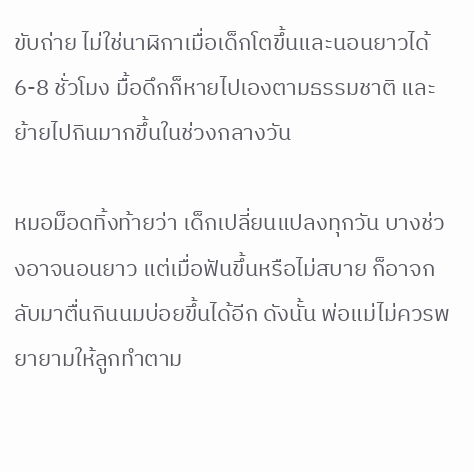ขับถ่าย ไม่ใช่นาฬิกาเมื่อเด็กโตขึ้นและนอนยาวได้ 6-8 ชั่วโมง มื้อดึกก็หายไปเองตามธรรมชาติ และย้ายไปกินมากขึ้นในช่วงกลางวัน

หมอม็อดทิ้งท้ายว่า เด็กเปลี่ยนแปลงทุกวัน บางช่วงอาจนอนยาว แต่เมื่อฟันขึ้นหรือไม่สบาย ก็อาจกลับมาตื่นกินนมบ่อยขึ้นได้อีก ดังนั้น พ่อแม่ไม่ควรพยายามให้ลูกทำตาม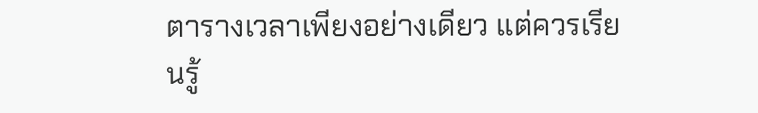ตารางเวลาเพียงอย่างเดียว แต่ควรเรียนรู้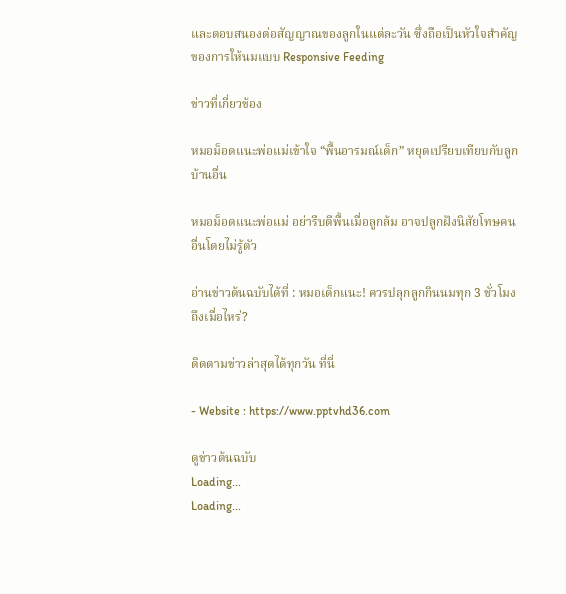และตอบสนองต่อสัญญาณของลูกในแต่ละวัน ซึ่งถือเป็นหัวใจสำคัญของการให้นมแบบ Responsive Feeding

ข่าวที่เกี่ยวข้อง

หมอม็อดแนะพ่อแม่เข้าใจ “พื้นอารมณ์เด็ก” หยุดเปรียบเทียบกับลูกบ้านอื่น

หมอม็อดแนะพ่อแม่ อย่ารีบตีพื้นเมื่อลูกล้ม อาจปลูกฝังนิสัยโทษคนอื่นโดยไม่รู้ตัว

อ่านข่าวต้นฉบับได้ที่ : หมอเด็กแนะ! ควรปลุกลูกกินนมทุก 3 ชั่วโมงถึงเมื่อไหร่?

ติดตามข่าวล่าสุดได้ทุกวัน ที่นี่

- Website : https://www.pptvhd36.com

ดูข่าวต้นฉบับ
Loading...
Loading...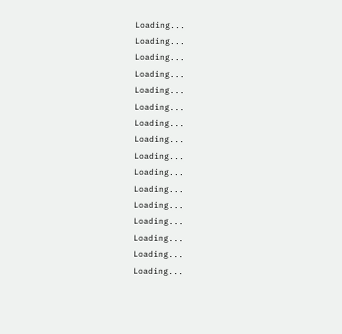Loading...
Loading...
Loading...
Loading...
Loading...
Loading...
Loading...
Loading...
Loading...
Loading...
Loading...
Loading...
Loading...
Loading...
Loading...
Loading...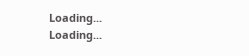Loading...
Loading...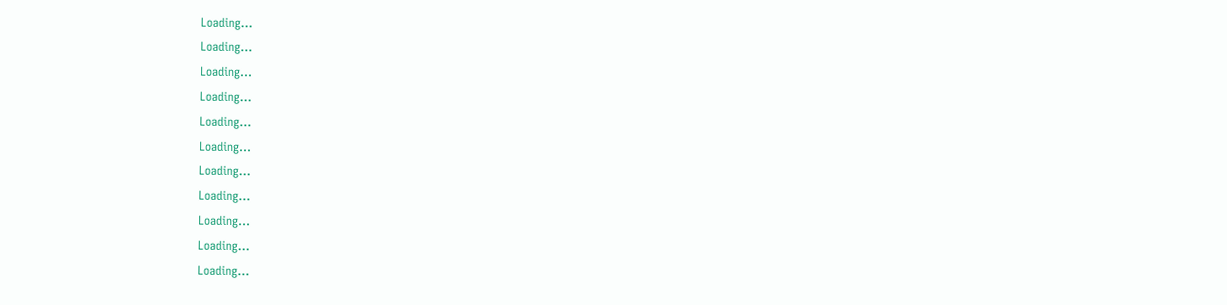Loading...
Loading...
Loading...
Loading...
Loading...
Loading...
Loading...
Loading...
Loading...
Loading...
Loading...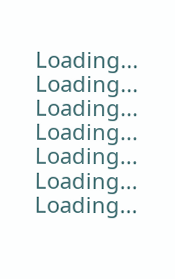Loading...
Loading...
Loading...
Loading...
Loading...
Loading...
Loading...